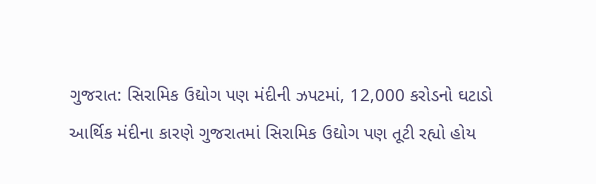ગુજરાત: સિરામિક ઉદ્યોગ પણ મંદીની ઝપટમાં, 12,000 કરોડનો ઘટાડો
આર્થિક મંદીના કારણે ગુજરાતમાં સિરામિક ઉદ્યોગ પણ તૂટી રહ્યો હોય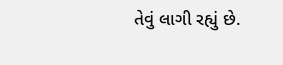તેવું લાગી રહ્યું છે.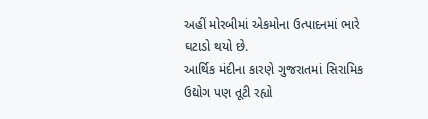અહીં મોરબીમાં એકમોના ઉત્પાદનમાં ભારે ઘટાડો થયો છે.
આર્થિક મંદીના કારણે ગુજરાતમાં સિરામિક ઉદ્યોગ પણ તૂટી રહ્યો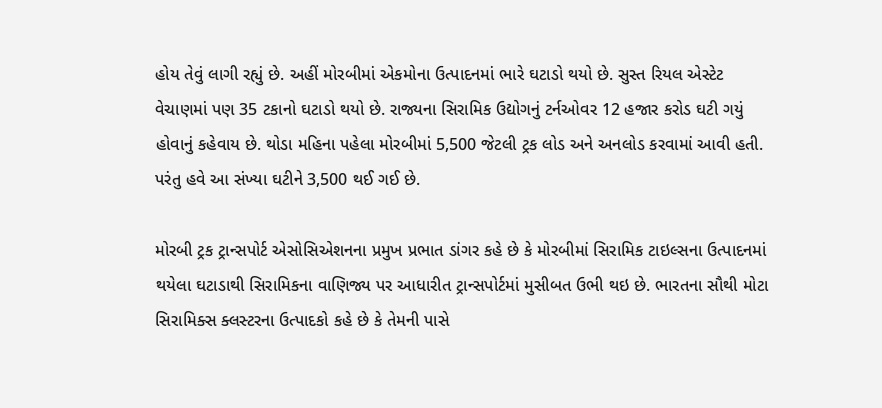હોય તેવું લાગી રહ્યું છે. અહીં મોરબીમાં એકમોના ઉત્પાદનમાં ભારે ઘટાડો થયો છે. સુસ્ત રિયલ એસ્ટેટ વેચાણમાં પણ 35 ટકાનો ઘટાડો થયો છે. રાજ્યના સિરામિક ઉદ્યોગનું ટર્નઓવર 12 હજાર કરોડ ઘટી ગયું હોવાનું કહેવાય છે. થોડા મહિના પહેલા મોરબીમાં 5,500 જેટલી ટ્રક લોડ અને અનલોડ કરવામાં આવી હતી. પરંતુ હવે આ સંખ્યા ઘટીને 3,500 થઈ ગઈ છે.

મોરબી ટ્રક ટ્રાન્સપોર્ટ એસોસિએશનના પ્રમુખ પ્રભાત ડાંગર કહે છે કે મોરબીમાં સિરામિક ટાઇલ્સના ઉત્પાદનમાં થયેલા ઘટાડાથી સિરામિકના વાણિજ્ય પર આધારીત ટ્રાન્સપોર્ટમાં મુસીબત ઉભી થઇ છે. ભારતના સૌથી મોટા સિરામિક્સ ક્લસ્ટરના ઉત્પાદકો કહે છે કે તેમની પાસે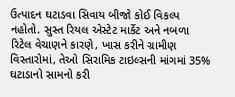ઉત્પાદન ઘટાડવા સિવાય બીજો કોઈ વિકલ્પ નહોતો. સુસ્ત રિયલ એસ્ટેટ માર્કેટ અને નબળા રિટેલ વેચાણને કારણે, ખાસ કરીને ગ્રામીણ વિસ્તારોમાં, તેઓ સિરામિક ટાઇલ્સની માંગમાં 35% ઘટાડાનો સામનો કરી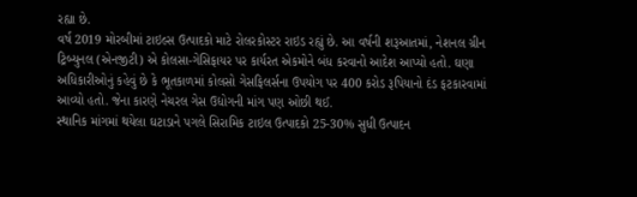રહ્યા છે.
વર્ષ 2019 મોરબીમાં ટાઇલ્સ ઉત્પાદકો માટે રોલરકોસ્ટર રાઇડ રહ્યું છે. આ વર્ષની શરૂઆતમાં, નેશનલ ગ્રીન ટ્રિબ્યુનલ (એનજીટી) એ કોલસા-ગેસિફાયર પર કાર્યરત એકમોને બંધ કરવાનો આદેશ આપ્યો હતો. ઘણા અધિકારીઓનું કહેવું છે કે ભૂતકાળમાં કોલસો ગેસફિલર્સના ઉપયોગ પર 400 કરોડ રૂપિયાનો દંડ ફટકારવામાં આવ્યો હતો. જેના કારણે નેચરલ ગેસ ઉદ્યોગની માંગ પણ ઓછી થઈ.
સ્થાનિક માંગમાં થયેલા ઘટાડાને પગલે સિરામિક ટાઇલ ઉત્પાદકો 25-30% સુધી ઉત્પાદન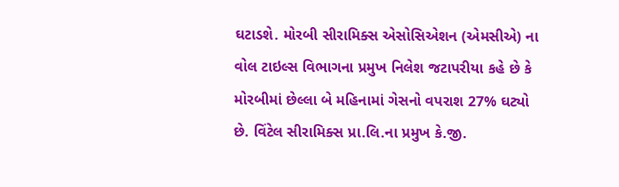ઘટાડશે. મોરબી સીરામિક્સ એસોસિએશન (એમસીએ) ના વોલ ટાઇલ્સ વિભાગના પ્રમુખ નિલેશ જટાપરીયા કહે છે કે મોરબીમાં છેલ્લા બે મહિનામાં ગેસનો વપરાશ 27% ઘટ્યો છે. વિંટેલ સીરામિક્સ પ્રા.લિ.ના પ્રમુખ કે.જી.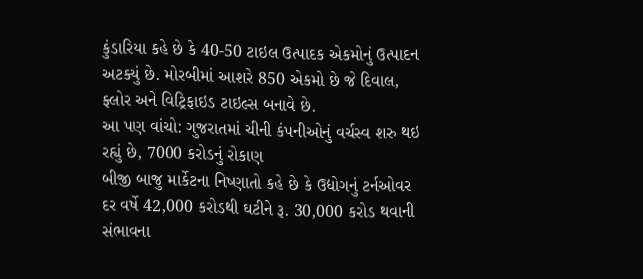કુંડારિયા કહે છે કે 40-50 ટાઇલ ઉત્પાદક એકમોનું ઉત્પાદન અટક્યું છે. મોરબીમાં આશરે 850 એકમો છે જે દિવાલ, ફ્લોર અને વિટ્રિફાઇડ ટાઇલ્સ બનાવે છે.
આ પણ વાંચો: ગુજરાતમાં ચીની કંપનીઓનું વર્ચસ્વ શરુ થઇ રહ્યું છે, 7000 કરોડનું રોકાણ
બીજી બાજુ માર્કેટના નિષ્ણાતો કહે છે કે ઉદ્યોગનું ટર્નઓવર દર વર્ષે 42,000 કરોડથી ઘટીને રૂ. 30,000 કરોડ થવાની સંભાવના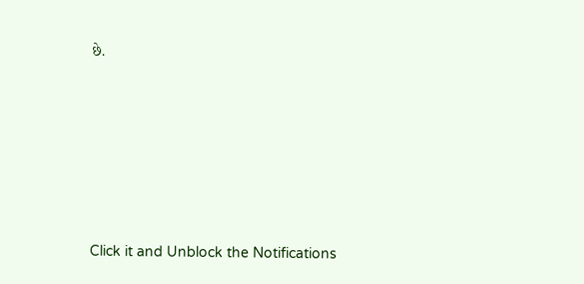છે.












Click it and Unblock the Notifications